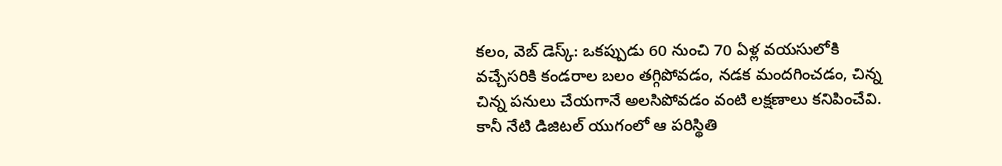కలం, వెబ్ డెస్క్: ఒకప్పుడు 60 నుంచి 70 ఏళ్ల వయసులోకి వచ్చేసరికి కండరాల బలం తగ్గిపోవడం, నడక మందగించడం, చిన్న చిన్న పనులు చేయగానే అలసిపోవడం వంటి లక్షణాలు కనిపించేవి. కానీ నేటి డిజిటల్ యుగంలో ఆ పరిస్థితి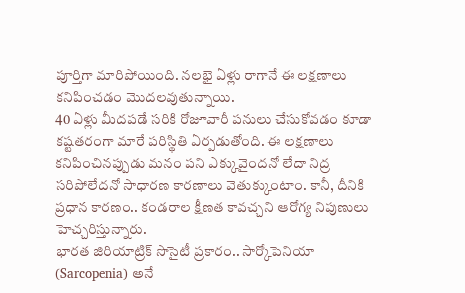పూర్తిగా మారిపోయింది. నలభై ఏళ్లు రాగానే ఈ లక్షణాలు కనిపించడం మొదలవుతున్నాయి.
40 ఏళ్లు మీదపడే సరికి రోజూవారీ పనులు చేసుకోవడం కూడా కష్టతరంగా మారే పరిస్థితి ఏర్పడుతోంది. ఈ లక్షణాలు కనిపించినప్పుడు మనం పని ఎక్కువైందనో లేదా నిద్ర సరిపోలేదనో సాధారణ కారణాలు వెతుక్కుంటాం. కానీ, దీనికి ప్రధాన కారణం.. కండరాల క్షీణత కావచ్చని ఆరోగ్య నిపుణులు హెచ్చరిస్తున్నారు.
భారత జిరియాట్రిక్ సొసైటీ ప్రకారం.. సార్కోపెనియా (Sarcopenia) అనే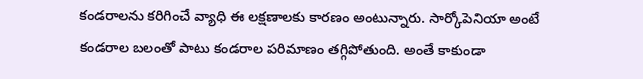కండరాలను కరిగించే వ్యాధి ఈ లక్షణాలకు కారణం అంటున్నారు. సార్కోపెనియా అంటే కండరాల బలంతో పాటు కండరాల పరిమాణం తగ్గిపోతుంది. అంతే కాకుండా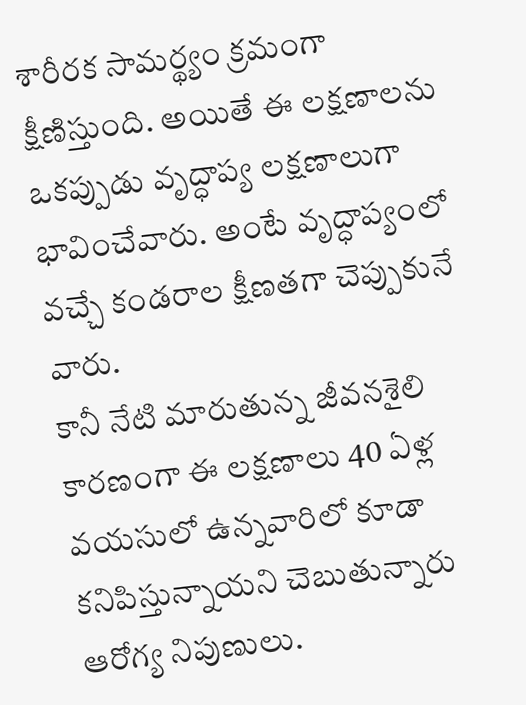శారీరక సామర్థ్యం క్రమంగా క్షీణిస్తుంది. అయితే ఈ లక్షణాలను ఒకప్పుడు వృద్ధాప్య లక్షణాలుగా భావించేవారు. అంటే వృద్ధాప్యంలో వచ్చే కండరాల క్షీణతగా చెప్పుకునే వారు.
కానీ నేటి మారుతున్న జీవనశైలి కారణంగా ఈ లక్షణాలు 40 ఏళ్ల వయసులో ఉన్నవారిలో కూడా కనిపిస్తున్నాయని చెబుతున్నారు ఆరోగ్య నిపుణులు.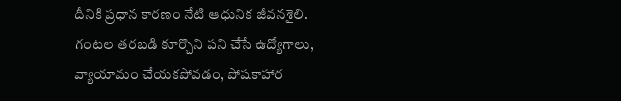దీనికి ప్రధాన కారణం నేటి ఆధునిక జీవనశైలి. గంటల తరబడి కూర్చొని పని చేసే ఉద్యోగాలు, వ్యాయామం చేయకపోవడం, పోషకాహార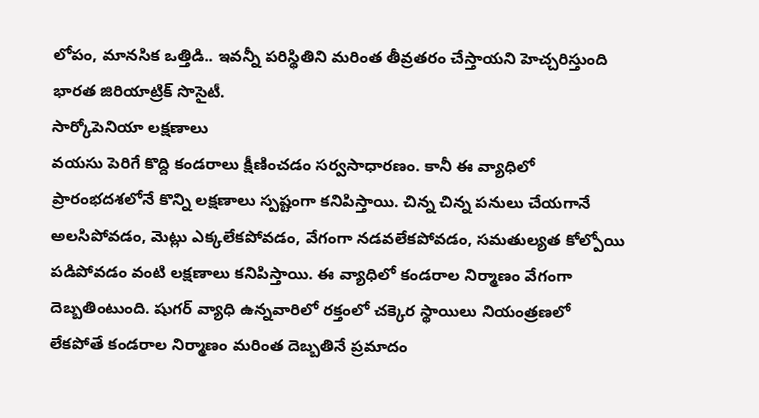లోపం, మానసిక ఒత్తిడి.. ఇవన్నీ పరిస్థితిని మరింత తీవ్రతరం చేస్తాయని హెచ్చరిస్తుంది భారత జిరియాట్రిక్ సొసైటీ.
సార్కోపెనియా లక్షణాలు
వయసు పెరిగే కొద్ది కండరాలు క్షీణించడం సర్వసాధారణం. కానీ ఈ వ్యాధిలో ప్రారంభదశలోనే కొన్ని లక్షణాలు స్పష్టంగా కనిపిస్తాయి. చిన్న చిన్న పనులు చేయగానే అలసిపోవడం, మెట్లు ఎక్కలేకపోవడం, వేగంగా నడవలేకపోవడం, సమతుల్యత కోల్పోయి పడిపోవడం వంటి లక్షణాలు కనిపిస్తాయి. ఈ వ్యాధిలో కండరాల నిర్మాణం వేగంగా దెబ్బతింటుంది. షుగర్ వ్యాధి ఉన్నవారిలో రక్తంలో చక్కెర స్థాయిలు నియంత్రణలో లేకపోతే కండరాల నిర్మాణం మరింత దెబ్బతినే ప్రమాదం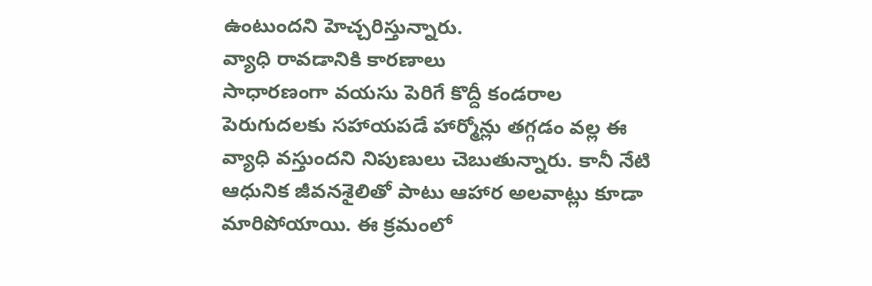ఉంటుందని హెచ్చరిస్తున్నారు.
వ్యాధి రావడానికి కారణాలు
సాధారణంగా వయసు పెరిగే కొద్దీ కండరాల పెరుగుదలకు సహాయపడే హార్మోన్లు తగ్గడం వల్ల ఈ వ్యాధి వస్తుందని నిపుణులు చెబుతున్నారు. కానీ నేటి ఆధునిక జీవనశైలితో పాటు ఆహార అలవాట్లు కూడా మారిపోయాయి. ఈ క్రమంలో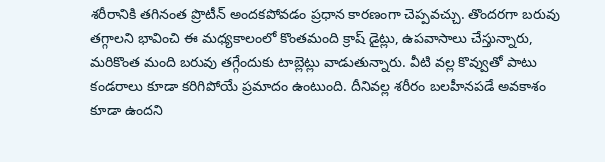శరీరానికి తగినంత ప్రొటీన్ అందకపోవడం ప్రధాన కారణంగా చెప్పవచ్చు. తొందరగా బరువు తగ్గాలని భావించి ఈ మధ్యకాలంలో కొంతమంది క్రాష్ డైట్లు, ఉపవాసాలు చేస్తున్నారు, మరికొంత మంది బరువు తగ్గేందుకు టాబ్లెట్లు వాడుతున్నారు. వీటి వల్ల కొవ్వుతో పాటు కండరాలు కూడా కరిగిపోయే ప్రమాదం ఉంటుంది. దీనివల్ల శరీరం బలహీనపడే అవకాశం కూడా ఉందని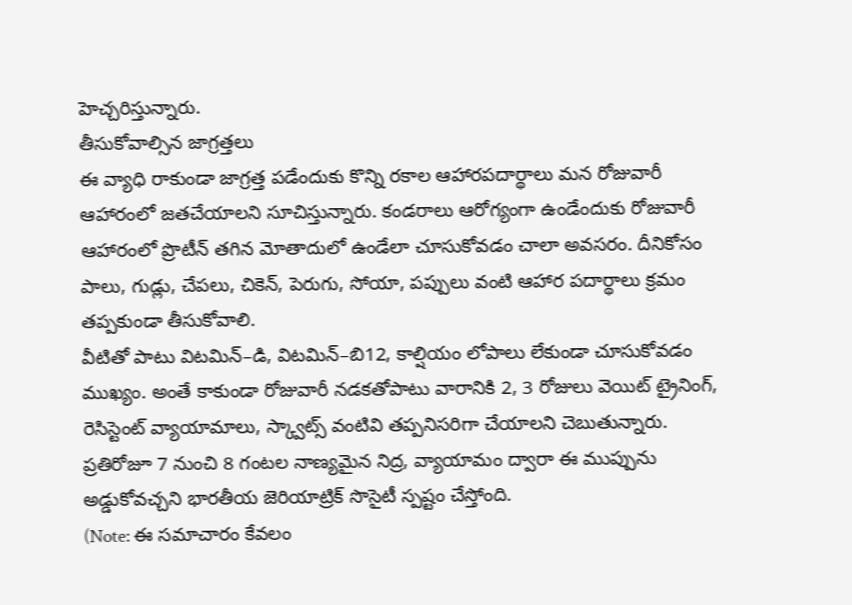హెచ్చరిస్తున్నారు.
తీసుకోవాల్సిన జాగ్రత్తలు
ఈ వ్యాధి రాకుండా జాగ్రత్త పడేందుకు కొన్ని రకాల ఆహారపదార్థాలు మన రోజువారీ ఆహారంలో జతచేయాలని సూచిస్తున్నారు. కండరాలు ఆరోగ్యంగా ఉండేందుకు రోజువారీ ఆహారంలో ప్రొటీన్ తగిన మోతాదులో ఉండేలా చూసుకోవడం చాలా అవసరం. దీనికోసం పాలు, గుడ్లు, చేపలు, చికెన్, పెరుగు, సోయా, పప్పులు వంటి ఆహార పదార్థాలు క్రమం తప్పకుండా తీసుకోవాలి.
వీటితో పాటు విటమిన్–డి, విటమిన్–బి12, కాల్షియం లోపాలు లేకుండా చూసుకోవడం ముఖ్యం. అంతే కాకుండా రోజువారీ నడకతోపాటు వారానికి 2, 3 రోజులు వెయిట్ ట్రైనింగ్, రెసిస్టెంట్ వ్యాయామాలు, స్క్వాట్స్ వంటివి తప్పనిసరిగా చేయాలని చెబుతున్నారు. ప్రతిరోజూ 7 నుంచి 8 గంటల నాణ్యమైన నిద్ర, వ్యాయామం ద్వారా ఈ ముప్పును అడ్డుకోవచ్చని భారతీయ జెరియాట్రిక్ సొసైటీ స్పష్టం చేస్తోంది.
(Note: ఈ సమాచారం కేవలం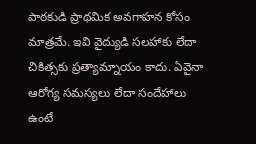పాఠకుడి ప్రాథమిక అవగాహన కోసం మాత్రమే. ఇవి వైద్యుడి సలహాకు లేదా చికిత్సకు ప్రత్యామ్నాయం కాదు. ఏవైనా ఆరోగ్య సమస్యలు లేదా సందేహాలు ఉంటే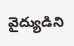వైద్యుడిని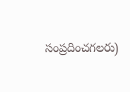సంప్రదించగలరు)